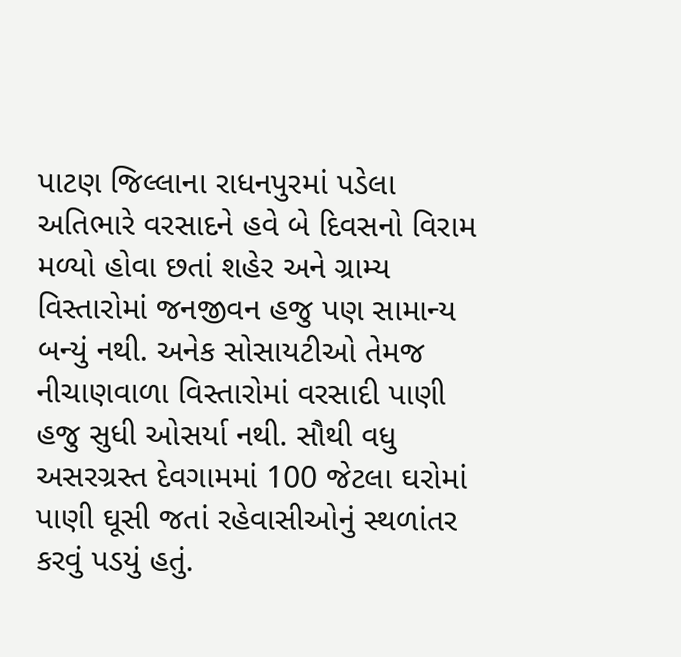પાટણ જિલ્લાના રાધનપુરમાં પડેલા અતિભારે વરસાદને હવે બે દિવસનો વિરામ મળ્યો હોવા છતાં શહેર અને ગ્રામ્ય વિસ્તારોમાં જનજીવન હજુ પણ સામાન્ય બન્યું નથી. અનેક સોસાયટીઓ તેમજ નીચાણવાળા વિસ્તારોમાં વરસાદી પાણી હજુ સુધી ઓસર્યા નથી. સૌથી વધુ અસરગ્રસ્ત દેવગામમાં 100 જેટલા ઘરોમાં પાણી ઘૂસી જતાં રહેવાસીઓનું સ્થળાંતર કરવું પડયું હતું.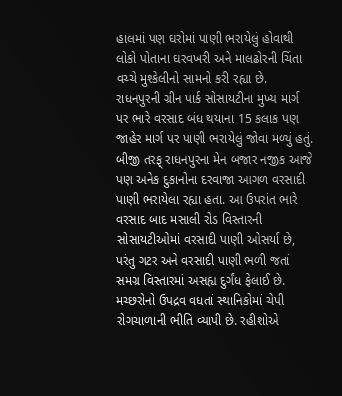હાલમાં પણ ઘરોમાં પાણી ભરાયેલું હોવાથી લોકો પોતાના ઘરવખરી અને માલઢોરની ચિંતા વચ્ચે મુશ્કેલીનો સામનો કરી રહ્યા છે. રાધનપુરની ગ્રીન પાર્ક સોસાયટીના મુખ્ય માર્ગ પર ભારે વરસાદ બંધ થયાના 15 કલાક પણ જાહેર માર્ગ પર પાણી ભરાયેલું જોવા મળ્યું હતું. બીજી તરફ્ રાધનપુરના મેન બજાર નજીક આજે પણ અનેક દુકાનોના દરવાજા આગળ વરસાદી પાણી ભરાયેલા રહ્યા હતા. આ ઉપરાંત ભારે વરસાદ બાદ મસાલી રોડ વિસ્તારની સોસાયટીઓમાં વરસાદી પાણી ઓસર્યા છે, પરંતુ ગટર અને વરસાદી પાણી ભળી જતાં સમગ્ર વિસ્તારમાં અસહ્ય દુર્ગંધ ફેલાઈ છે. મચ્છરોનો ઉપદ્રવ વધતાં સ્થાનિકોમાં ચેપી રોગચાળાની ભીતિ વ્યાપી છે. રહીશોએ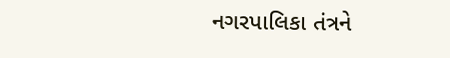નગરપાલિકા તંત્રને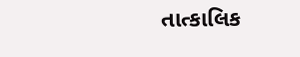તાત્કાલિક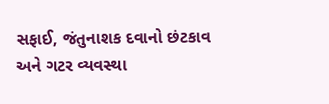સફાઈ, જંતુનાશક દવાનો છંટકાવ અને ગટર વ્યવસ્થા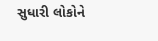સુધારી લોકોને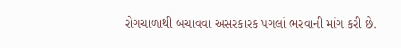રોગચાળાથી બચાવવા અસરકારક પગલાં ભરવાની માંગ કરી છે.